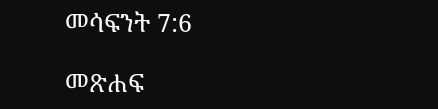መሳፍንት 7:6

መጽሐፍ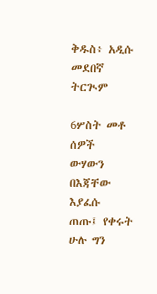ቅዱስ፥ አዲሱ መደበኛ ትርጒም

6ሦስት መቶ ሰዎች ውሃውን በእጃቸው እያፈሱ ጠጡ፤ የቀሩት ሁሉ ግን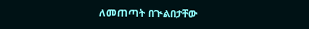ለመጠጣት በጒልበታቸው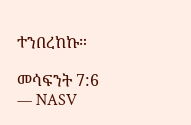ተንበረከኩ።

መሳፍንት 7:6 — NASV